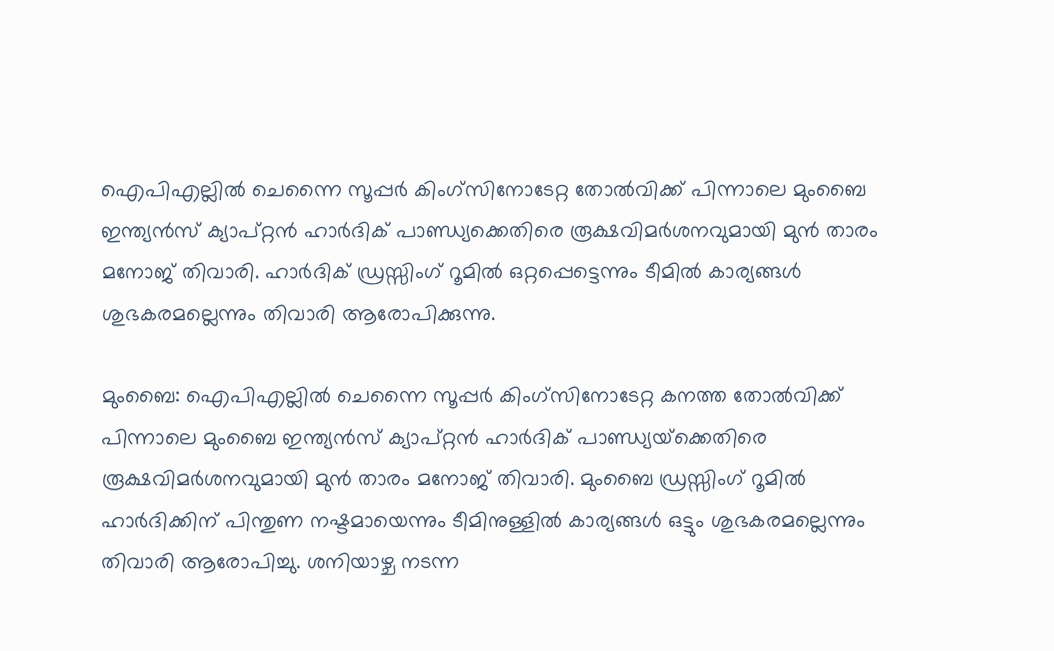ഐപിഎല്ലില്‍ ചെന്നൈ സൂപ്പര്‍ കിംഗ്സിനോടേറ്റ തോല്‍വിക്ക് പിന്നാലെ മുംബൈ ഇന്ത്യന്‍സ് ക്യാപ്റ്റന്‍ ഹാര്‍ദിക് പാണ്ഡ്യക്കെതിരെ രൂക്ഷവിമര്‍ശനവുമായി മുന്‍ താരം മനോജ് തിവാരി. ഹാര്‍ദിക് ഡ്രസ്സിംഗ് റൂമില്‍ ഒറ്റപ്പെട്ടെന്നും ടീമില്‍ കാര്യങ്ങള്‍ ശുഭകരമല്ലെന്നും തിവാരി ആരോപിക്കുന്നു.

മുംബൈ: ഐപിഎല്ലില്‍ ചെന്നൈ സൂപ്പര്‍ കിംഗ്സിനോടേറ്റ കനത്ത തോല്‍വിക്ക് പിന്നാലെ മുംബൈ ഇന്ത്യന്‍സ് ക്യാപ്റ്റന്‍ ഹാര്‍ദിക് പാണ്ഡ്യയ്‌ക്കെതിരെ രൂക്ഷവിമര്‍ശനവുമായി മുന്‍ താരം മനോജ് തിവാരി. മുംബൈ ഡ്രസ്സിംഗ് റൂമില്‍ ഹാര്‍ദിക്കിന് പിന്തുണ നഷ്ടമായെന്നും ടീമിനുള്ളില്‍ കാര്യങ്ങള്‍ ഒട്ടും ശുഭകരമല്ലെന്നും തിവാരി ആരോപിച്ചു. ശനിയാഴ്ച നടന്ന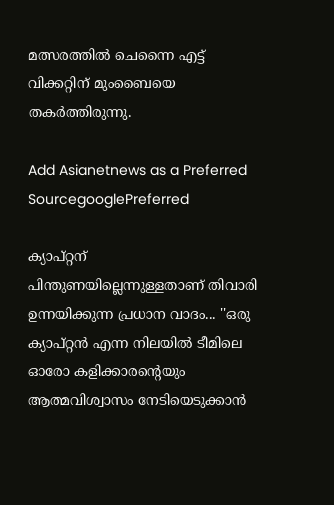മത്സരത്തില്‍ ചെന്നൈ എട്ട് വിക്കറ്റിന് മുംബൈയെ തകര്‍ത്തിരുന്നു.

Add Asianetnews as a Preferred SourcegooglePreferred

ക്യാപ്റ്റന് പിന്തുണയില്ലെന്നുള്ളതാണ് തിവാരി ഉന്നയിക്കുന്ന പ്രധാന വാദം... ''ഒരു ക്യാപ്റ്റന്‍ എന്ന നിലയില്‍ ടീമിലെ ഓരോ കളിക്കാരന്റെയും ആത്മവിശ്വാസം നേടിയെടുക്കാന്‍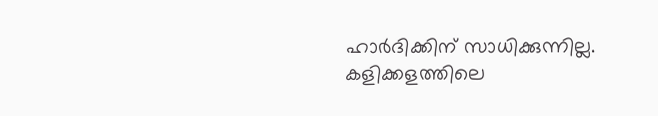ഹാര്‍ദിക്കിന് സാധിക്കുന്നില്ല. കളിക്കളത്തിലെ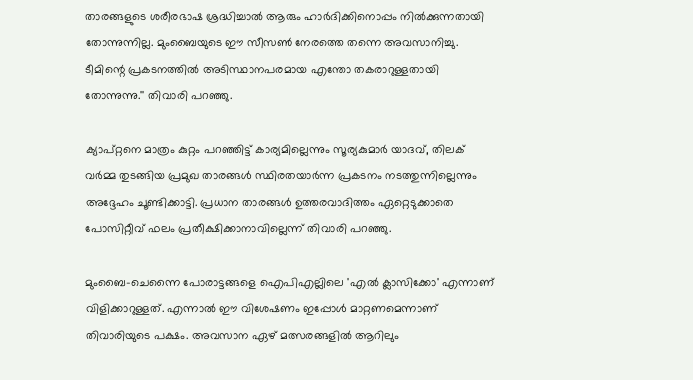താരങ്ങളുടെ ശരീരഭാഷ ശ്രദ്ധിച്ചാല്‍ ആരും ഹാര്‍ദിക്കിനൊപ്പം നില്‍ക്കുന്നതായി തോന്നുന്നില്ല. മുംബൈയുടെ ഈ സീസണ്‍ നേരത്തെ തന്നെ അവസാനിച്ചു. ടീമിന്റെ പ്രകടനത്തില്‍ അടിസ്ഥാനപരമായ എന്തോ തകരാറുള്ളതായി തോന്നുന്നു.'' തിവാരി പറഞ്ഞു.

ക്യാപ്റ്റനെ മാത്രം കുറ്റം പറഞ്ഞിട്ട് കാര്യമില്ലെന്നും സൂര്യകുമാര്‍ യാദവ്, തിലക് വര്‍മ്മ തുടങ്ങിയ പ്രമുഖ താരങ്ങള്‍ സ്ഥിരതയാര്‍ന്ന പ്രകടനം നടത്തുന്നില്ലെന്നും അദ്ദേഹം ചൂണ്ടിക്കാട്ടി. പ്രധാന താരങ്ങള്‍ ഉത്തരവാദിത്തം ഏറ്റെടുക്കാതെ പോസിറ്റീവ് ഫലം പ്രതീക്ഷിക്കാനാവില്ലെന്ന് തിവാരി പറഞ്ഞു.

മുംബൈ-ചെന്നൈ പോരാട്ടങ്ങളെ ഐപിഎല്ലിലെ 'എല്‍ ക്ലാസിക്കോ' എന്നാണ് വിളിക്കാറുള്ളത്. എന്നാല്‍ ഈ വിശേഷണം ഇപ്പോള്‍ മാറ്റണമെന്നാണ് തിവാരിയുടെ പക്ഷം. അവസാന ഏഴ് മത്സരങ്ങളില്‍ ആറിലും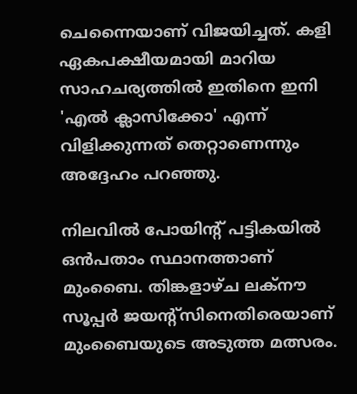ചെന്നൈയാണ് വിജയിച്ചത്. കളി ഏകപക്ഷീയമായി മാറിയ സാഹചര്യത്തില്‍ ഇതിനെ ഇനി 'എല്‍ ക്ലാസിക്കോ' എന്ന് വിളിക്കുന്നത് തെറ്റാണെന്നും അദ്ദേഹം പറഞ്ഞു.

നിലവില്‍ പോയിന്റ് പട്ടികയില്‍ ഒന്‍പതാം സ്ഥാനത്താണ് മുംബൈ. തിങ്കളാഴ്ച ലക്‌നൗ സൂപ്പര്‍ ജയന്റ്സിനെതിരെയാണ് മുംബൈയുടെ അടുത്ത മത്സരം.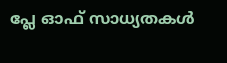പ്ലേ ഓഫ് സാധ്യതകള്‍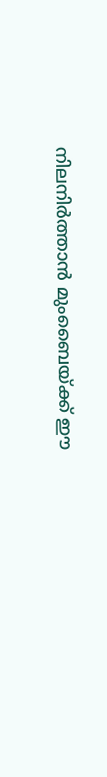നിലനിര്‍ത്താന്‍ മുംബൈയ്ക്ക് ഈ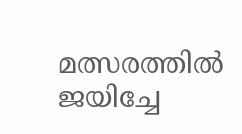മത്സരത്തില്‍ ജയിച്ചേ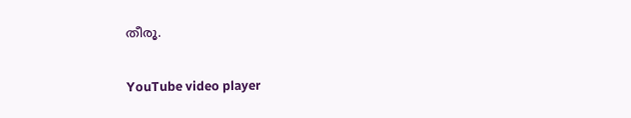തീരൂ.

YouTube video player